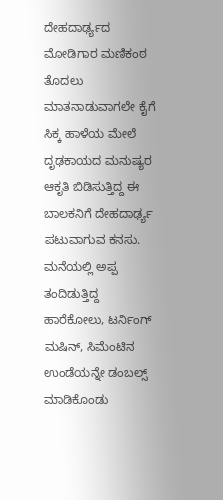ದೇಹದಾರ್ಢ್ಯದ ಮೋಡಿಗಾರ ಮಣಿಕಂಠ ತೊದಲು ಮಾತನಾಡುವಾಗಲೇ ಕೈಗೆ ಸಿಕ್ಕ ಹಾಳೆಯ ಮೇಲೆ ದೃಢಕಾಯದ ಮನುಷ್ಯರ ಆಕೃತಿ ಬಿಡಿಸುತ್ತಿದ್ದ ಈ ಬಾಲಕನಿಗೆ ದೇಹದಾರ್ಢ್ಯ ಪಟುವಾಗುವ ಕನಸು. ಮನೆಯಲ್ಲಿ ಅಪ್ಪ ತಂದಿಡುತ್ತಿದ್ದ ಹಾರೆಕೋಲು, ಟರ್ನಿಂಗ್ ಮಷಿನ್, ಸಿಮೆಂಟಿನ ಉಂಡೆಯನ್ನೇ ಡಂಬಲ್ಸ್ ಮಾಡಿಕೊಂಡು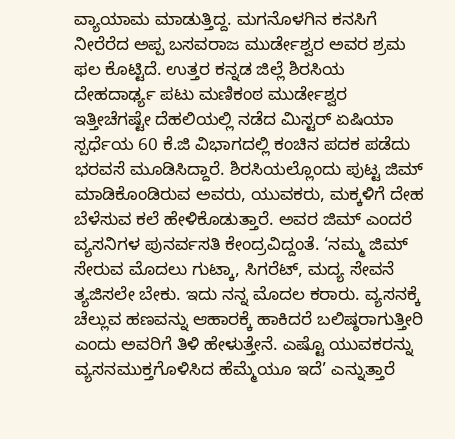ವ್ಯಾಯಾಮ ಮಾಡುತ್ತಿದ್ದ. ಮಗನೊಳಗಿನ ಕನಸಿಗೆ ನೀರೆರೆದ ಅಪ್ಪ ಬಸವರಾಜ ಮುರ್ಡೇಶ್ವರ ಅವರ ಶ್ರಮ ಫಲ ಕೊಟ್ಟಿದೆ. ಉತ್ತರ ಕನ್ನಡ ಜಿಲ್ಲೆ ಶಿರಸಿಯ ದೇಹದಾರ್ಢ್ಯ ಪಟು ಮಣಿಕಂಠ ಮುರ್ಡೇಶ್ವರ ಇತ್ತೀಚೆಗಷ್ಟೇ ದೆಹಲಿಯಲ್ಲಿ ನಡೆದ ಮಿಸ್ಟರ್ ಏಷಿಯಾ ಸ್ಪರ್ಧೆಯ 60 ಕೆ.ಜಿ ವಿಭಾಗದಲ್ಲಿ ಕಂಚಿನ ಪದಕ ಪಡೆದು ಭರವಸೆ ಮೂಡಿಸಿದ್ದಾರೆ. ಶಿರಸಿಯಲ್ಲೊಂದು ಪುಟ್ಟ ಜಿಮ್ ಮಾಡಿಕೊಂಡಿರುವ ಅವರು, ಯುವಕರು, ಮಕ್ಕಳಿಗೆ ದೇಹ ಬೆಳೆಸುವ ಕಲೆ ಹೇಳಿಕೊಡುತ್ತಾರೆ. ಅವರ ಜಿಮ್‌ ಎಂದರೆ ವ್ಯಸನಿಗಳ ಪುನರ್ವಸತಿ ಕೇಂದ್ರವಿದ್ದಂತೆ. ‘ನಮ್ಮ ಜಿಮ್‌ ಸೇರುವ ಮೊದಲು ಗುಟ್ಕಾ, ಸಿಗರೆಟ್, ಮದ್ಯ ಸೇವನೆ ತ್ಯಜಿಸಲೇ ಬೇಕು. ಇದು ನನ್ನ ಮೊದಲ ಕರಾರು. ವ್ಯಸನಕ್ಕೆ ಚೆಲ್ಲುವ ಹಣವನ್ನು ಆಹಾರಕ್ಕೆ ಹಾಕಿದರೆ ಬಲಿಷ್ಠರಾಗುತ್ತೀರಿ ಎಂದು ಅವರಿಗೆ ತಿಳಿ ಹೇಳುತ್ತೇನೆ. ಎಷ್ಟೊ ಯುವಕರನ್ನು ವ್ಯಸನಮುಕ್ತಗೊಳಿಸಿದ ಹೆಮ್ಮೆಯೂ ಇದೆ’ ಎನ್ನುತ್ತಾರೆ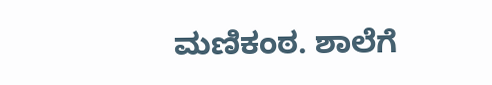ಮಣಿಕಂಠ. ಶಾಲೆಗೆ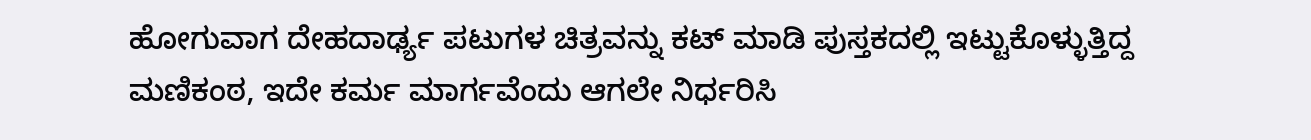ಹೋಗುವಾಗ ದೇಹದಾರ್ಢ್ಯ ಪಟುಗಳ ಚಿತ್ರವನ್ನು ಕಟ್ ಮಾಡಿ ಪುಸ್ತಕದಲ್ಲಿ ಇಟ್ಟುಕೊಳ್ಳುತ್ತಿದ್ದ ಮಣಿಕಂಠ, ಇದೇ ಕರ್ಮ ಮಾರ್ಗವೆಂದು ಆಗಲೇ ನಿರ್ಧರಿಸಿ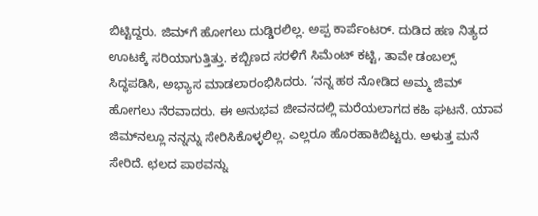ಬಿಟ್ಟಿದ್ದರು. ಜಿಮ್‌ಗೆ ಹೋಗಲು ದುಡ್ಡಿರಲಿಲ್ಲ. ಅಪ್ಪ ಕಾರ್ಪೆಂಟರ್. ದುಡಿದ ಹಣ ನಿತ್ಯದ ಊಟಕ್ಕೆ ಸರಿಯಾಗುತ್ತಿತ್ತು. ಕಬ್ಬಿಣದ ಸರಳಿಗೆ ಸಿಮೆಂಟ್ ಕಟ್ಟಿ, ತಾವೇ ಡಂಬಲ್ಸ್ ಸಿದ್ಧಪಡಿಸಿ, ಅಭ್ಯಾಸ ಮಾಡಲಾರಂಭಿಸಿದರು. ‘ನನ್ನ ಹಠ ನೋಡಿದ ಅಮ್ಮ ಜಿಮ್‌ ಹೋಗಲು ನೆರವಾದರು. ಈ ಅನುಭವ ಜೀವನದಲ್ಲಿ ಮರೆಯಲಾಗದ ಕಹಿ ಘಟನೆ. ಯಾವ ಜಿಮ್‌ನಲ್ಲೂ ನನ್ನನ್ನು ಸೇರಿಸಿಕೊಳ್ಳಲಿಲ್ಲ. ಎಲ್ಲರೂ ಹೊರಹಾಕಿಬಿಟ್ಟರು. ಅಳುತ್ತ ಮನೆ ಸೇರಿದೆ. ಛಲದ ಪಾಠವನ್ನು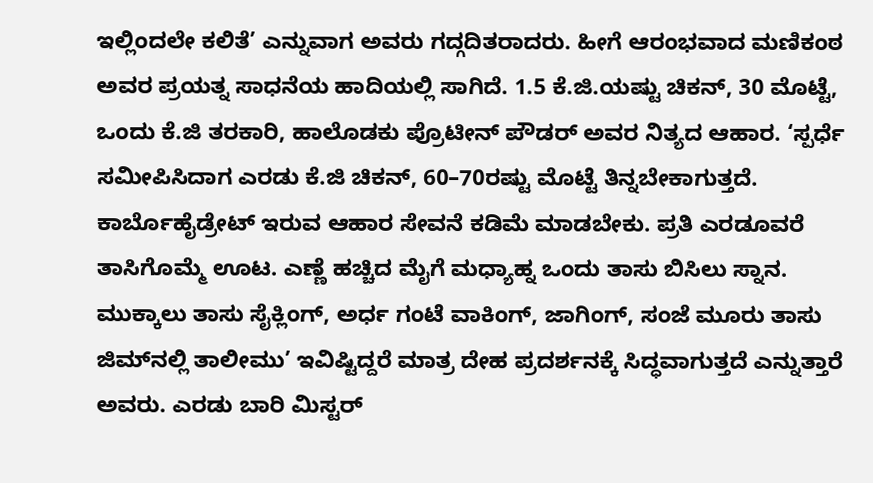ಇಲ್ಲಿಂದಲೇ ಕಲಿತೆ’ ಎನ್ನುವಾಗ ಅವರು ಗದ್ಗದಿತರಾದರು. ಹೀಗೆ ಆರಂಭವಾದ ಮಣಿಕಂಠ ಅವರ ಪ್ರಯತ್ನ ಸಾಧನೆಯ ಹಾದಿಯಲ್ಲಿ ಸಾಗಿದೆ. 1.5 ಕೆ.ಜಿ.ಯಷ್ಟು ಚಿಕನ್, 30 ಮೊಟ್ಟೆ, ಒಂದು ಕೆ.ಜಿ ತರಕಾರಿ, ಹಾಲೊಡಕು ಪ್ರೊಟೀನ್ ಪೌಡರ್ ಅವರ ನಿತ್ಯದ ಆಹಾರ. ‘ಸ್ಪರ್ಧೆ ಸಮೀಪಿಸಿದಾಗ ಎರಡು ಕೆ.ಜಿ ಚಿಕನ್, 60–70ರಷ್ಟು ಮೊಟ್ಟೆ ತಿನ್ನಬೇಕಾಗುತ್ತದೆ. ಕಾರ್ಬೊಹೈಡ್ರೇಟ್ ಇರುವ ಆಹಾರ ಸೇವನೆ ಕಡಿಮೆ ಮಾಡಬೇಕು. ಪ್ರತಿ ಎರಡೂವರೆ ತಾಸಿಗೊಮ್ಮೆ ಊಟ. ಎಣ್ಣೆ ಹಚ್ಚಿದ ಮೈಗೆ ಮಧ್ಯಾಹ್ನ ಒಂದು ತಾಸು ಬಿಸಿಲು ಸ್ನಾನ. ಮುಕ್ಕಾಲು ತಾಸು ಸೈಕ್ಲಿಂಗ್, ಅರ್ಧ ಗಂಟೆ ವಾಕಿಂಗ್, ಜಾಗಿಂಗ್, ಸಂಜೆ ಮೂರು ತಾಸು ಜಿಮ್‌ನಲ್ಲಿ ತಾಲೀಮು’ ಇವಿಷ್ಟಿದ್ದರೆ ಮಾತ್ರ ದೇಹ ಪ್ರದರ್ಶನಕ್ಕೆ ಸಿದ್ಧವಾಗುತ್ತದೆ ಎನ್ನುತ್ತಾರೆ ಅವರು. ಎರಡು ಬಾರಿ ಮಿಸ್ಟರ್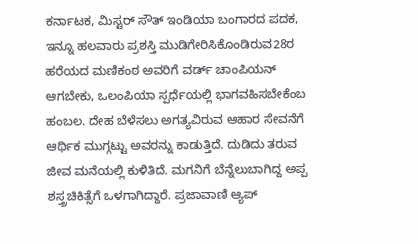ಕರ್ನಾಟಕ, ಮಿಸ್ಟರ್ ಸೌತ್ ಇಂಡಿಯಾ ಬಂಗಾರದ ಪದಕ, ಇನ್ನೂ ಹಲವಾರು ಪ್ರಶಸ್ತಿ ಮುಡಿಗೇರಿಸಿಕೊಂಡಿರುವ28ರ ಹರೆಯದ ಮಣಿಕಂಠ ಅವರಿಗೆ ವರ್ಡ್ ಚಾಂಪಿಯನ್ ಆಗಬೇಕು, ಒಲಂಪಿಯಾ ಸ್ಪರ್ಧೆಯಲ್ಲಿ ಭಾಗವಹಿಸಬೇಕೆಂಬ ಹಂಬಲ. ದೇಹ ಬೆಳೆಸಲು ಅಗತ್ಯವಿರುವ ಆಹಾರ ಸೇವನೆಗೆ ಆರ್ಥಿಕ ಮುಗ್ಗಟ್ಟು ಅವರನ್ನು ಕಾಡುತ್ತಿದೆ. ದುಡಿದು ತರುವ ಜೀವ ಮನೆಯಲ್ಲಿ ಕುಳಿತಿದೆ. ಮಗನಿಗೆ ಬೆನ್ನೆಲುಬಾಗಿದ್ದ ಅಪ್ಪ ಶಸ್ತ್ರಚಿಕಿತ್ಸೆಗೆ ಒಳಗಾಗಿದ್ದಾರೆ. ಪ್ರಜಾವಾಣಿ ಆ್ಯಪ್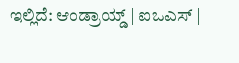ಇಲ್ಲಿದೆ: ಆಂಡ್ರಾಯ್ಡ್ | ಐಒಎಸ್ |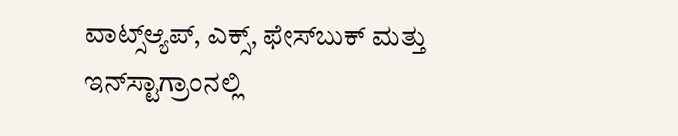ವಾಟ್ಸ್ಆ್ಯಪ್, ಎಕ್ಸ್, ಫೇಸ್‌ಬುಕ್ ಮತ್ತು ಇನ್‌ಸ್ಟಾಗ್ರಾಂನಲ್ಲಿ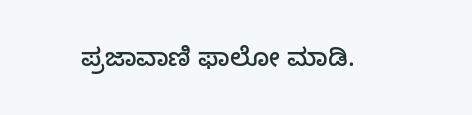ಪ್ರಜಾವಾಣಿ ಫಾಲೋ ಮಾಡಿ.